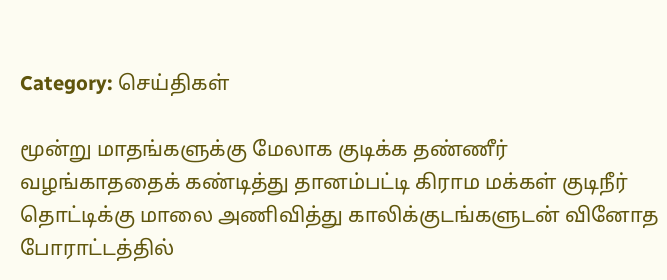Category: செய்திகள்

மூன்று மாதங்களுக்கு மேலாக குடிக்க தண்ணீர் வழங்காததைக் கண்டித்து தானம்பட்டி கிராம மக்கள் குடிநீர் தொட்டிக்கு மாலை அணிவித்து காலிக்குடங்களுடன் வினோத போராட்டத்தில்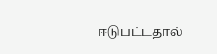ஈடுபட்டதால்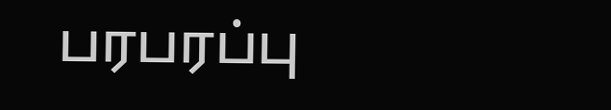பரபரப்பு